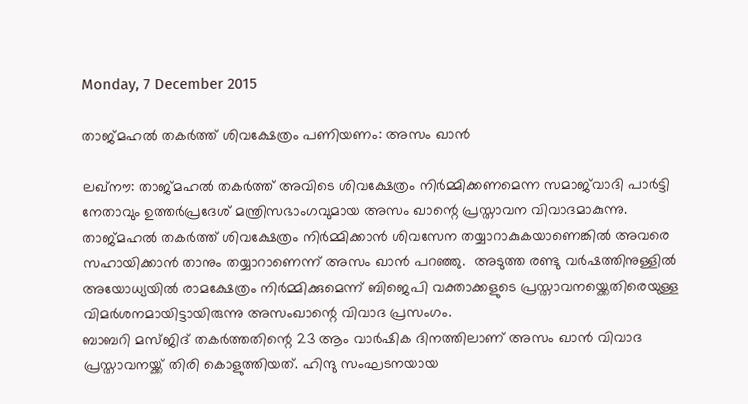Monday, 7 December 2015

താജ്മഹല്‍ തകര്‍ത്ത് ശിവക്ഷേത്രം പണിയണം: അസം ഖാന്‍

ലഖ്‌നൗ: താജ്മഹല്‍ തകര്‍ത്ത് അവിടെ ശിവക്ഷേത്രം നിര്‍മ്മിക്കണമെന്ന സമാജ്‌വാദി പാര്‍ട്ടി നേതാവും ഉത്തര്‍പ്രദേശ് മന്ത്രിസഭാംഗവുമായ അസം ഖാന്റെ പ്രസ്താവന വിവാദമാകുന്നു. താജ്മഹല്‍ തകര്‍ത്ത് ശിവക്ഷേത്രം നിര്‍മ്മിക്കാന്‍ ശിവസേന തയ്യാറാകുകയാണെങ്കില്‍ അവരെ സഹായിക്കാന്‍ താനും തയ്യാറാണെന്ന് അസം ഖാന്‍ പറഞ്ഞു.  അടുത്ത രണ്ടു വര്‍ഷത്തിനുള്ളില്‍ അയോധ്യയില്‍ രാമക്ഷേത്രം നിര്‍മ്മിക്കുമെന്ന് ബിജെപി വക്താക്കളുടെ പ്രസ്താവനയ്ക്കെതിരെയുള്ള വിമര്‍ശനമായിട്ടായിരുന്നു അസംഖാന്റെ വിവാദ പ്രസംഗം.
ബാബറി മസ്ജിദ് തകര്‍ത്തതിന്റെ 23 ആം വാര്‍ഷിക ദിനത്തിലാണ് അസം ഖാന്‍ വിവാദ പ്രസ്താവനയ്ക്ക് തിരി കൊളുത്തിയത്. ഹിന്ദു സംഘടനയായ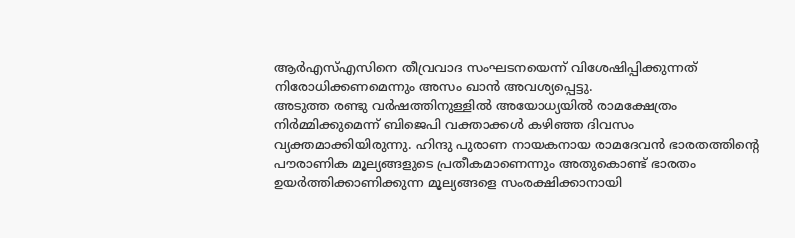ആര്‍എസ്എസിനെ തീവ്രവാദ സംഘടനയെന്ന് വിശേഷിപ്പിക്കുന്നത് നിരോധിക്കണമെന്നും അസം ഖാന്‍ അവശ്യപ്പെട്ടു.
അടുത്ത രണ്ടു വര്‍ഷത്തിനുള്ളില്‍ അയോധ്യയില്‍ രാമക്ഷേത്രം നിര്‍മ്മിക്കുമെന്ന് ബിജെപി വക്താക്കള്‍ കഴിഞ്ഞ ദിവസം വ്യക്തമാക്കിയിരുന്നു. ഹിന്ദു പുരാണ നായകനായ രാമദേവന്‍ ഭാരതത്തിന്റെ പൗരാണിക മൂല്യങ്ങളുടെ പ്രതീകമാണെന്നും അതുകൊണ്ട് ഭാരതം ഉയര്‍ത്തിക്കാണിക്കുന്ന മൂല്യങ്ങളെ സംരക്ഷിക്കാനായി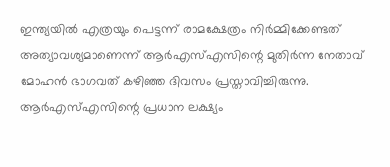ഇന്ത്യയില്‍ എത്രയും പെട്ടന്ന് രാമക്ഷേത്രം നിര്‍മ്മിക്കേണ്ടത് അത്യാവശ്യമാണെന്ന് ആര്‍എസ്എസിന്റെ മുതിര്‍ന്ന നേതാവ് മോഹന്‍ ഭാഗവത് കഴിഞ്ഞ ദിവസം പ്രസ്താവിച്ചിരുന്നു. ആര്‍എസ്എസിന്റെ പ്രധാന ലക്ഷ്യം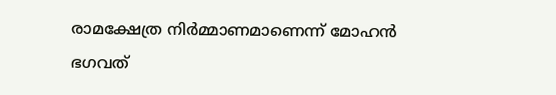രാമക്ഷേത്ര നിര്‍മ്മാണമാണെന്ന് മോഹന്‍ ഭഗവത്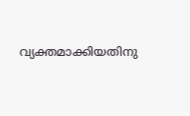വ്യക്തമാക്കിയതിനു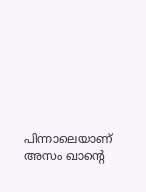പിന്നാലെയാണ് അസം ഖാന്റെ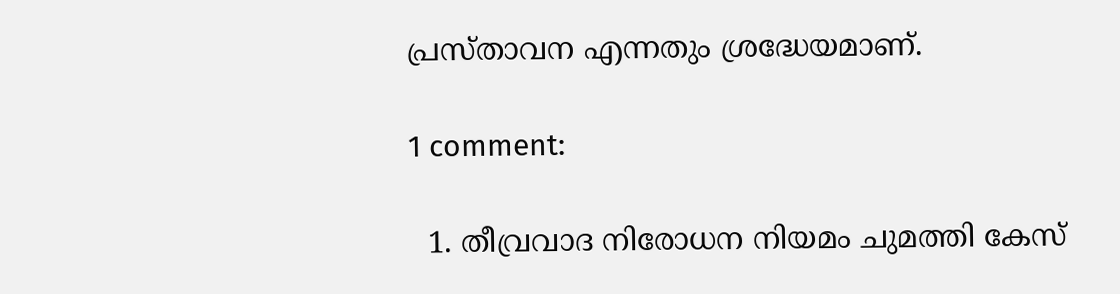പ്രസ്താവന എന്നതും ശ്രദ്ധേയമാണ്.

1 comment:

  1. തീവ്രവാദ നിരോധന നിയമം ചുമത്തി കേസ്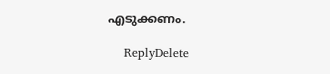എടുക്കണം.

    ReplyDelete